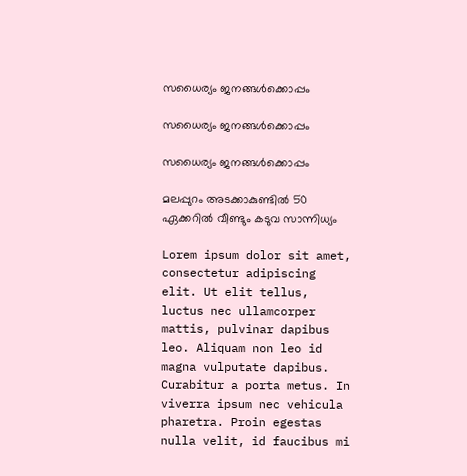സധൈര്യം ജനങ്ങൾക്കൊപ്പം

സധൈര്യം ജനങ്ങൾക്കൊപ്പം

സധൈര്യം ജനങ്ങൾക്കൊപ്പം

മലപ്പുറം അടക്കാകുണ്ടില്‍ 50 ഏക്കറിൽ വീണ്ടും കടുവ സാന്നിധ്യം

Lorem ipsum dolor sit amet, consectetur adipiscing elit. Ut elit tellus, luctus nec ullamcorper mattis, pulvinar dapibus leo. Aliquam non leo id magna vulputate dapibus. Curabitur a porta metus. In viverra ipsum nec vehicula pharetra. Proin egestas nulla velit, id faucibus mi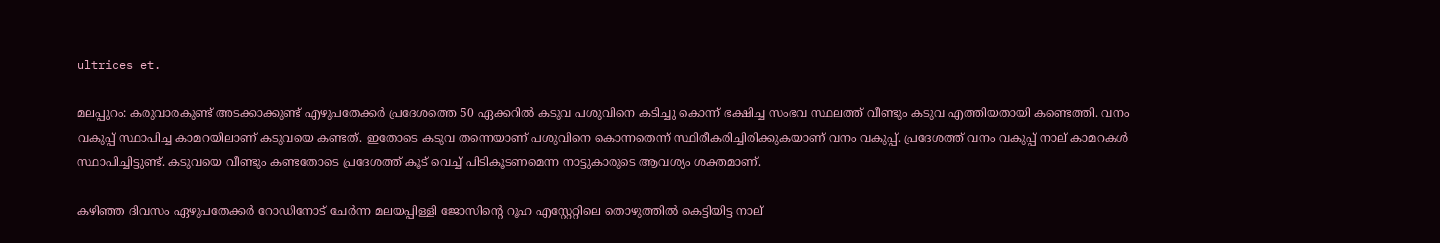ultrices et.

മലപ്പുറം: കരുവാരകുണ്ട് അടക്കാക്കുണ്ട് എഴുപതേക്കര്‍ പ്രദേശത്തെ 50 ഏക്കറില്‍ കടുവ പശുവിനെ കടിച്ചു കൊന്ന് ഭക്ഷിച്ച സംഭവ സ്ഥലത്ത് വീണ്ടും കടുവ എത്തിയതായി കണ്ടെത്തി. വനം വകുപ്പ് സ്ഥാപിച്ച കാമറയിലാണ് കടുവയെ കണ്ടത്. ഇതോടെ കടുവ തന്നെയാണ് പശുവിനെ കൊന്നതെന്ന് സ്ഥിരീകരിച്ചിരിക്കുകയാണ് വനം വകുപ്പ്. പ്രദേശത്ത് വനം വകുപ്പ് നാല് കാമറകള്‍ സ്ഥാപിച്ചിട്ടുണ്ട്. കടുവയെ വീണ്ടും കണ്ടതോടെ പ്രദേശത്ത് കൂട് വെച്ച് പിടികൂടണമെന്ന നാട്ടുകാരുടെ ആവശ്യം ശക്തമാണ്.

കഴിഞ്ഞ ദിവസം ഏഴുപതേക്കര്‍ റോഡിനോട് ചേര്‍ന്ന മലയപ്പിള്ളി ജോസിന്റെ റൂഹ എസ്റ്റേറ്റിലെ തൊഴുത്തില്‍ കെട്ടിയിട്ട നാല്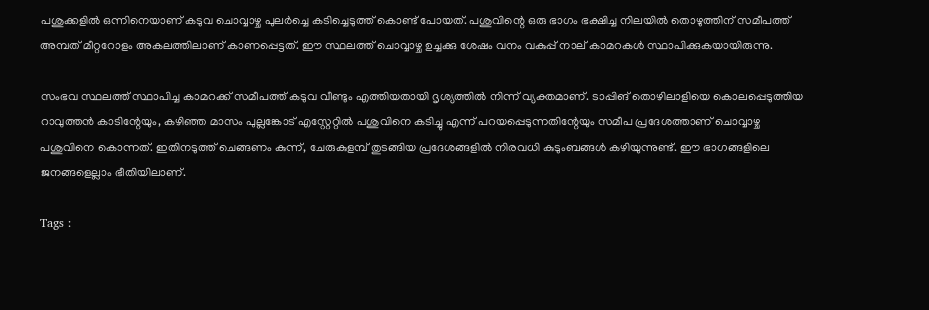പശുക്കളില്‍ ഒന്നിനെയാണ് കടുവ ചൊവ്വാഴ്ച പുലര്‍ച്ചെ കടിച്ചെടുത്ത് കൊണ്ട് പോയത്. പശുവിന്റെ ഒരു ഭാഗം ഭക്ഷിച്ച നിലയില്‍ തൊഴുത്തിന് സമീപത്ത് അമ്പത് മീറ്ററോളം അകലത്തിലാണ് കാണപ്പെട്ടത്. ഈ സ്ഥലത്ത് ചൊവ്വാഴ്ച ഉച്ചക്കു ശേഷം വനം വകുപ്പ് നാല് കാമറകള്‍ സ്ഥാപിക്കുകയായിരുന്നു.

സംഭവ സ്ഥലത്ത് സ്ഥാപിച്ച കാമറക്ക് സമീപത്ത് കടുവ വീണ്ടും എത്തിയതായി ദൃശ്യത്തില്‍ നിന്ന് വ്യക്തമാണ്. ടാപ്പിങ് തൊഴിലാളിയെ കൊലപ്പെടുത്തിയ റാവുത്തന്‍ കാടിന്റേയും, കഴിഞ്ഞ മാസം പുല്ലങ്കോട് എസ്റ്റേറ്റില്‍ പശുവിനെ കടിച്ചു എന്ന് പറയപ്പെടുന്നതിന്റേയും സമീപ പ്രദേശത്താണ് ചൊവ്വാഴ്ച പശുവിനെ കൊന്നത്. ഇതിനടുത്ത് ചെങ്ങണം കുന്ന്, ചേരുകുളമ്പ് തുടങ്ങിയ പ്രദേശങ്ങളില്‍ നിരവധി കുടുംബങ്ങള്‍ കഴിയുന്നുണ്ട്. ഈ ഭാഗങ്ങളിലെ ജനങ്ങളെല്ലാം ഭീതിയിലാണ്.

Tags :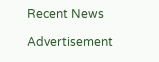Recent News

Advertisement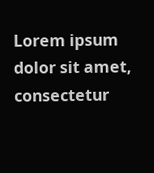Lorem ipsum dolor sit amet, consectetur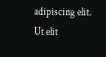adipiscing elit. Ut elit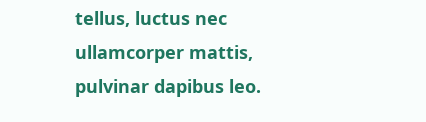tellus, luctus nec ullamcorper mattis, pulvinar dapibus leo.